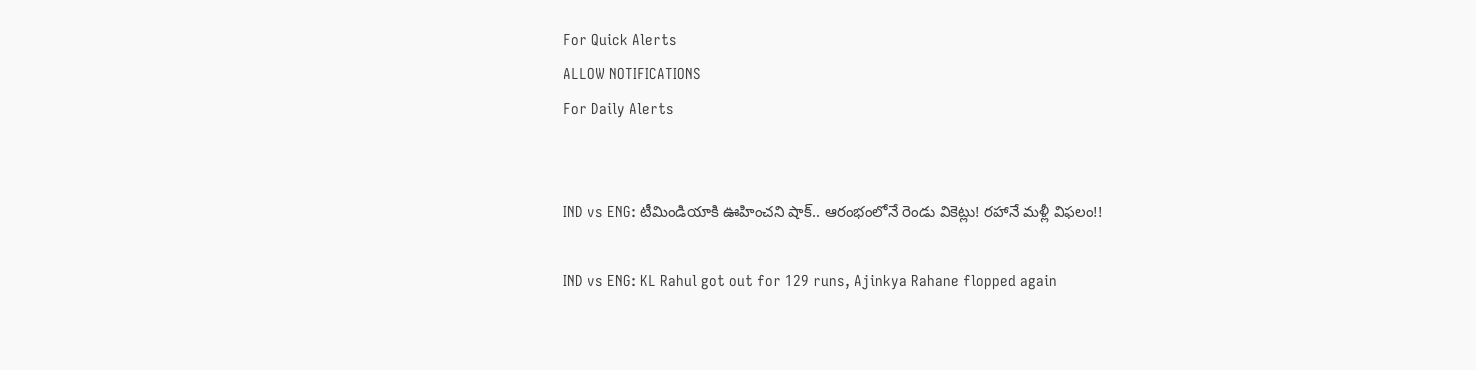For Quick Alerts
ALLOW NOTIFICATIONS
For Daily Alerts


IND vs ENG: టీమిండియాకి ఊహించని షాక్.. ఆరంభంలోనే రెండు వికెట్లు! రహానే మళ్లీ విఫలం!!

IND vs ENG: KL Rahul got out for 129 runs, Ajinkya Rahane flopped again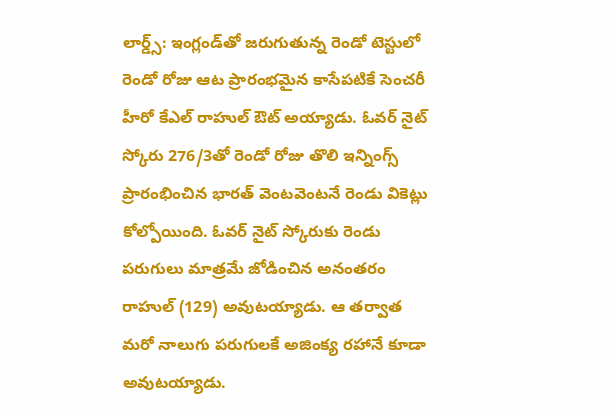లార్డ్స్: ఇంగ్లండ్‌తో జరుగుతున్న రెండో టెస్టులో రెండో రోజు ఆట ప్రారంభమైన కాసేపటికే సెంచరీ హీరో కేఎల్ రాహుల్ ఔట్ అయ్యాడు. ఓవర్ నైట్ స్కోరు 276/3తో రెండో రోజు తొలి ఇన్నింగ్స్ ప్రారంభించిన భారత్ వెంటవెంటనే రెండు వికెట్లు కోల్పోయింది. ఓవర్ నైట్ స్కోరుకు రెండు పరుగులు మాత్రమే జోడించిన అనంతరం రాహుల్ (129) అవుటయ్యాడు. ఆ తర్వాత మరో నాలుగు పరుగులకే అజింక్య రహానే కూడా అవుటయ్యాడు.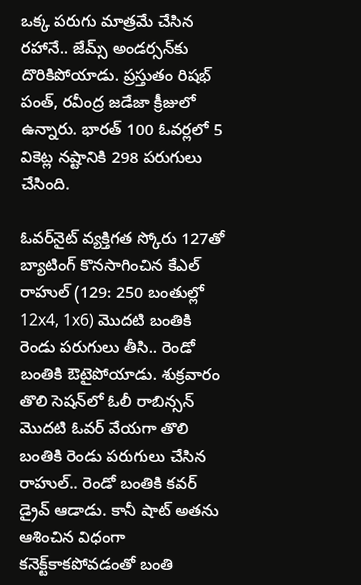ఒక్క పరుగు మాత్రమే చేసిన రహానే.. జేమ్స్ అండర్సన్‌కు దొరికిపోయాడు. ప్రస్తుతం రిషభ్ పంత్, రవీంద్ర జడేజా క్రీజులో ఉన్నారు. భారత్ 100 ఓవర్లలో 5 వికెట్ల నష్టానికి 298 పరుగులు చేసింది.

ఓవర్‌నైట్ వ్యక్తిగత స్కోరు 127తో బ్యాటింగ్ కొనసాగించిన కేఎల్ రాహుల్ (129: 250 బంతుల్లో 12x4, 1x6) మొదటి బంతికి రెండు పరుగులు తీసి.. రెండో బంతికి ఔటైపోయాడు. శుక్రవారం తొలి సెషన్‌లో ఓలీ రాబిన్సన్ మొదటి ఓవర్ వేయగా తొలి బంతికి రెండు పరుగులు చేసిన రాహుల్.. రెండో బంతికి కవర్ డ్రైవ్ ఆడాడు. కానీ షాట్ అతను ఆశించిన విధంగా కనెక్ట్‌కాకపోవడంతో బంతి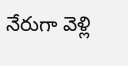నేరుగా వెళ్లి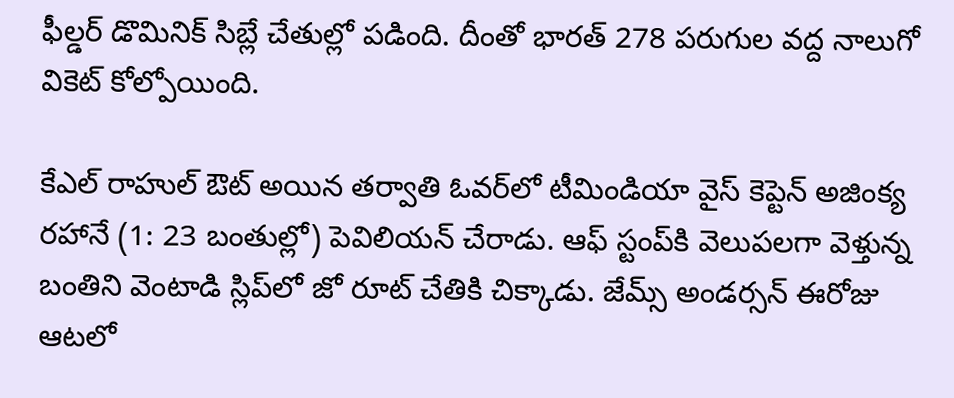ఫీల్డర్ డొమినిక్ సిబ్లే చేతుల్లో పడింది. దీంతో భారత్ 278 పరుగుల వద్ద నాలుగో వికెట్ కోల్పోయింది.

కేఎల్ రాహుల్ ఔట్ అయిన తర్వాతి ఓవర్‌లో టీమిండియా వైస్ కెప్టెన్ అజింక్య రహానే (1: 23 బంతుల్లో) పెవిలియన్ చేరాడు. ఆఫ్ స్టంప్‌కి వెలుపలగా వెళ్తున్న బంతిని వెంటాడి స్లిప్‌లో జో రూట్ చేతికి చిక్కాడు. జేమ్స్ అండర్సన్‌ ఈరోజు ఆటలో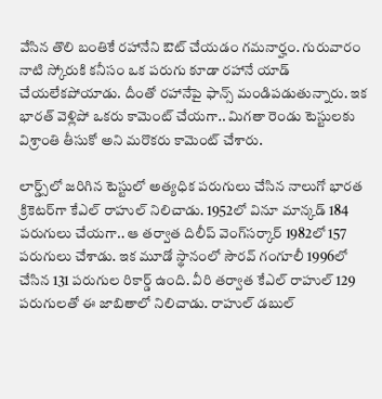వేసిన తొలి బంతికే రహానేని ఔట్ చేయడం గమనార్హం. గురువారం నాటి స్కోరుకి కనీసం ఒక పరుగు కూడా రహానే యాడ్ చేయలేకపోయాడు. దీంతో రహానేపై ఫాన్స్ మండిపడుతున్నారు. ఇక భారత్ వెళ్లిపో ఒకరు కామెంట్ చేయగా.. మిగతా రెండు టెస్టులకు విశ్రాంతి తీసుకో అని మరొకరు కామెంట్ చేశారు.

లార్డ్స్‌‌లో జరిగిన టెస్టులో అత్యధిక పరుగులు చేసిన నాలుగో భారత క్రికెటర్‌గా కేఎల్ రాహుల్ నిలిచాడు. 1952లో వినూ మాన్కడ్ 184 పరుగులు చేయగా.. ఆ తర్వాత దిలీప్ వెంగ్‌సర్కార్ 1982లో 157 పరుగులు చేశాడు. ఇక మూడో స్థానంలో సౌరవ్ గంగూలీ 1996లో చేసిన 131 పరుగుల రికార్డ్ ఉంది. వీరి తర్వాత కేఎల్ రాహుల్ 129 పరుగులతో ఈ జాబితాలో నిలిచాడు. రాహుల్ డబుల్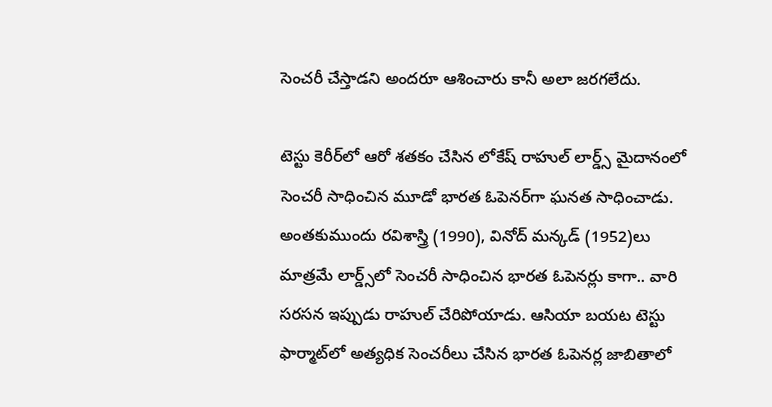సెంచరీ చేస్తాడని అందరూ ఆశించారు కానీ అలా జరగలేదు.

టెస్టు కెరీర్‌లో ఆరో శతకం చేసిన లోకేష్ రాహుల్‌ లార్డ్స్‌ మైదానంలో సెంచరీ సాధించిన మూడో భారత ఓపెనర్‌గా ఘనత సాధించాడు. అంతకుముందు రవిశాస్త్రి (1990), వినోద్‌ మన్కడ్‌ (1952)లు మాత్రమే లార్డ్స్‌లో సెంచరీ సాధించిన భారత ఓపెనర్లు కాగా.. వారి సరసన ఇప్పుడు రాహుల్‌ చేరిపోయాడు. ఆసియా బయట టెస్టు ఫార్మాట్‌లో అత్యధిక సెంచరీలు చేసిన భారత ఓపెనర్ల జాబితాలో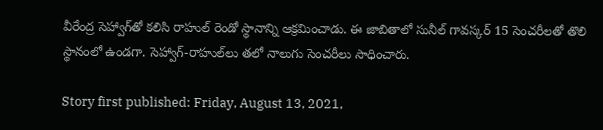వీరేంద్ర సెహ్వాగ్‌తో కలిసి రాహుల్‌ రెండో స్థానాన్ని ఆక్రమించాడు. ఈ జాబితాలో సునీల్‌ గావస్కర్‌ 15 సెంచరీలతో తొలి స్థానంలో ఉండగా. సెహ్వాగ్‌-రాహుల్‌లు తలో నాలుగు సెంచరీలు సాధించారు.

Story first published: Friday, August 13, 2021,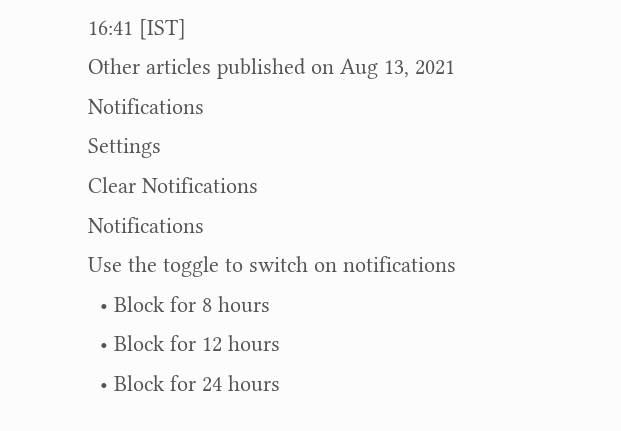16:41 [IST]
Other articles published on Aug 13, 2021
Notifications
Settings
Clear Notifications
Notifications
Use the toggle to switch on notifications
  • Block for 8 hours
  • Block for 12 hours
  • Block for 24 hours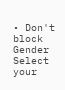• Don't block
Gender
Select your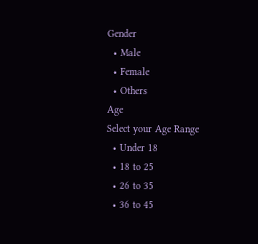Gender
  • Male
  • Female
  • Others
Age
Select your Age Range
  • Under 18
  • 18 to 25
  • 26 to 35
  • 36 to 45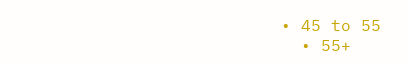• 45 to 55
  • 55+